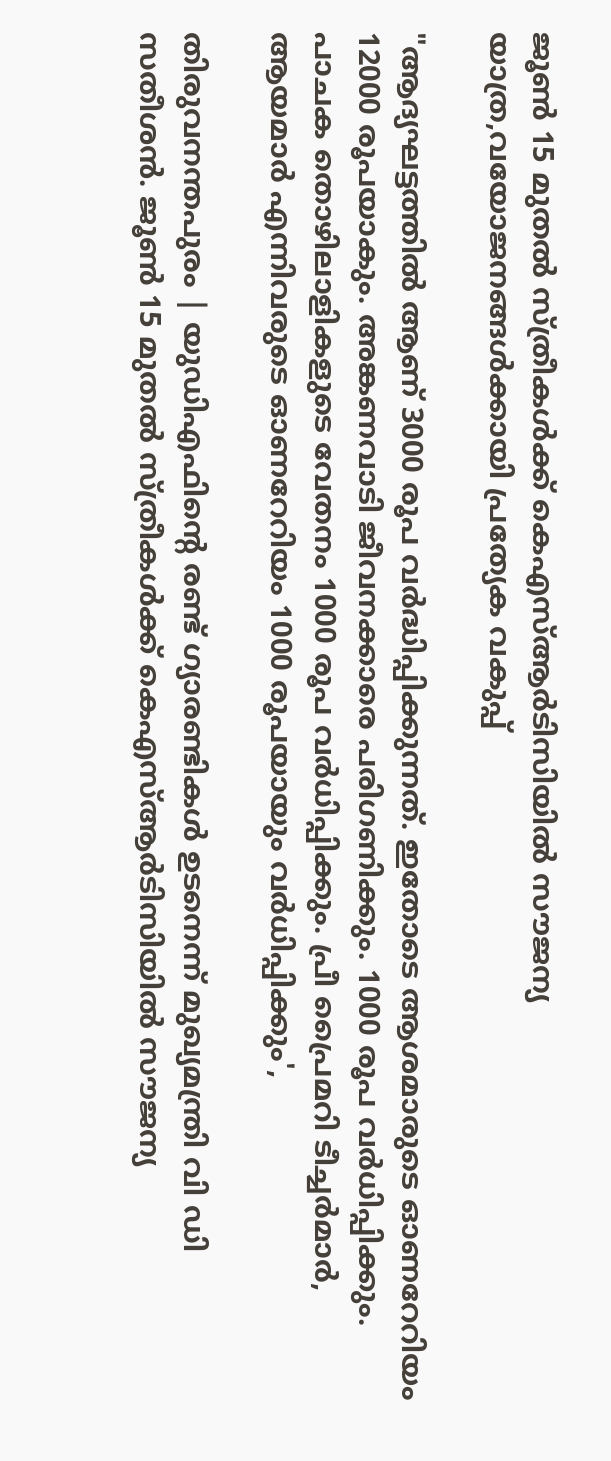ജൂൺ 15 മുതൽ സ്ത്രീകൾക്ക് കെഎസ്ആർടിസിയിൽ സൗജന്യ യാത്ര,വയോജനങ്ങൾക്കായി പ്രത്യേക വകുപ്പ്

"ആദ്യഘട്ടത്തില്‍ ആണ് 3000 രൂപ വര്‍ദ്ധിപ്പിക്കുന്നത്. ഇതോടെ ആശമാരുടെ ഓണറേറിയം 12000 രൂപയാകും. അങ്കണവാടി ജീവനക്കാരെ പരിഗണിക്കും. 1000 രൂപ വര്‍ധിപ്പിക്കും. പാചക തൊഴിലാളികളുടെ വേതനം 1000 രൂപ വര്‍ധിപ്പിക്കും. പ്രീ പ്രൈമറി ടീച്ചര്‍മാര്‍, ആയമാര്‍ എന്നിവരുടെ ഓണറേറിയം 1000 രൂപയായും വര്‍ധിപ്പിക്കും',

തിരുവനന്തപുരം | യുഡിഎഫിന്റെ രണ്ട് ഗ്യാരണ്ടികൾ ഉടനെന്ന് മുഖ്യമന്ത്രി വി ഡി സതീശൻ. ജൂൺ 15 മുതൽ സ്ത്രീകൾക്ക് കെഎസ്ആർടിസിയിൽ സൗജന്യ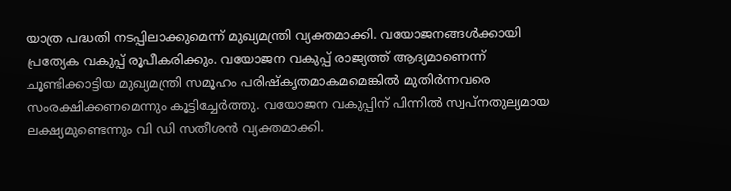യാത്ര പദ്ധതി നടപ്പിലാക്കുമെന്ന് മുഖ്യമന്ത്രി വ്യക്തമാക്കി. വയോജനങ്ങൾക്കായി പ്രത്യേക വകുപ്പ് രൂപീകരിക്കും. വയോജന വകുപ്പ് രാജ്യത്ത് ആദ്യമാണെന്ന് ചൂണ്ടിക്കാട്ടിയ മുഖ്യമന്ത്രി സമൂഹം പരിഷ്കൃതമാകമമെങ്കിൽ മുതിർന്നവരെ സംരക്ഷിക്കണമെന്നും കൂട്ടിച്ചേർത്തു. വയോജന വകുപ്പിന് പിന്നിൽ സ്വപ്നതുല്യമായ ലക്ഷ്യമുണ്ടെന്നും വി ഡി സതീശൻ വ്യക്തമാക്കി.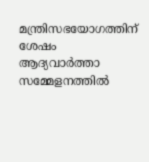മന്ത്രിസഭയോഗത്തിന് ശേഷം ആദ്യവാർത്താ സമ്മേളനത്തിൽ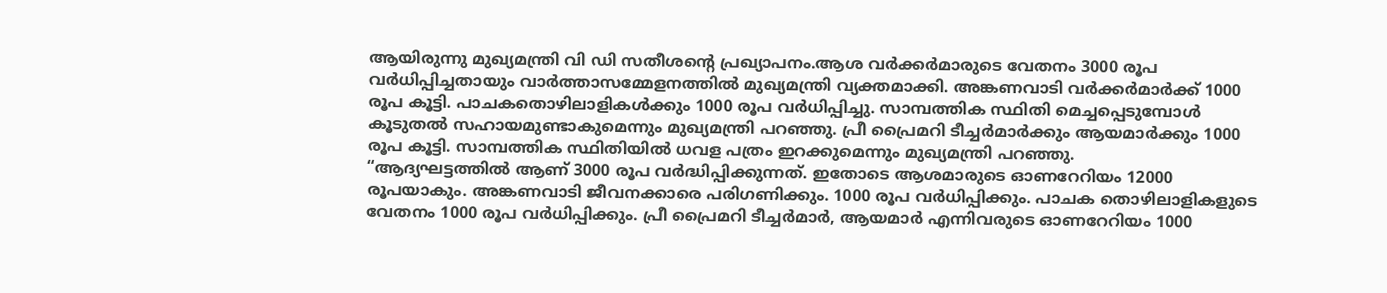ആയിരുന്നു മുഖ്യമന്ത്രി വി ഡി സതീശന്റെ പ്രഖ്യാപനം.ആശ വര്‍ക്കര്‍മാരുടെ വേതനം 3000 രൂപ വര്‍ധിപ്പിച്ചതായും വാര്‍ത്താസമ്മേളനത്തിൽ മുഖ്യമന്ത്രി വ്യക്തമാക്കി. അങ്കണവാടി വര്‍ക്കര്‍മാര്‍ക്ക് 1000 രൂപ കൂട്ടി. പാചകതൊഴിലാളികള്‍ക്കും 1000 രൂപ വര്‍ധിപ്പിച്ചു. സാമ്പത്തിക സ്ഥിതി മെച്ചപ്പെടുമ്പോള്‍ കൂടുതൽ സഹായമുണ്ടാകുമെന്നും മുഖ്യമന്ത്രി പറഞ്ഞു. പ്രീ പ്രൈമറി ടീച്ചര്‍മാര്‍ക്കും ആയമാര്‍ക്കും 1000 രൂപ കൂട്ടി. സാമ്പത്തിക സ്ഥിതിയിൽ ധവള പത്രം ഇറക്കുമെന്നും മുഖ്യമന്ത്രി പറഞ്ഞു.
“ആദ്യഘട്ടത്തില്‍ ആണ് 3000 രൂപ വര്‍ദ്ധിപ്പിക്കുന്നത്. ഇതോടെ ആശമാരുടെ ഓണറേറിയം 12000 രൂപയാകും. അങ്കണവാടി ജീവനക്കാരെ പരിഗണിക്കും. 1000 രൂപ വര്‍ധിപ്പിക്കും. പാചക തൊഴിലാളികളുടെ വേതനം 1000 രൂപ വര്‍ധിപ്പിക്കും. പ്രീ പ്രൈമറി ടീച്ചര്‍മാര്‍, ആയമാര്‍ എന്നിവരുടെ ഓണറേറിയം 1000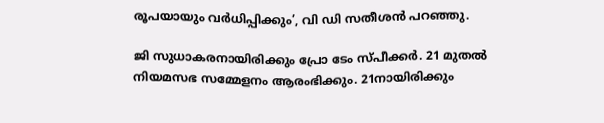രൂപയായും വര്‍ധിപ്പിക്കും’, വി ഡി സതീശന്‍ പറഞ്ഞു.

ജി സുധാകരനായിരിക്കും പ്രോ ടേം സ്പീക്കര്‍. 21 മുതൽ നിയമസഭ സമ്മേളനം ആരംഭിക്കും. 21നായിരിക്കും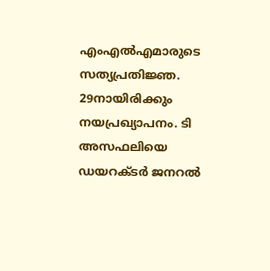എംഎൽഎമാരുടെ സത്യപ്രതിജ്ഞ. 29നായിരിക്കും നയപ്രഖ്യാപനം. ടി അസഫലിയെ ഡയറക്ടര്‍ ജനറൽ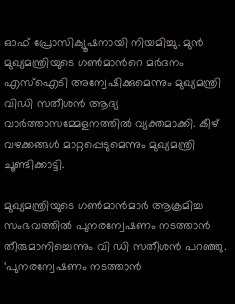ഓഫ് പ്രോസിക്യൂഷനായി നിയമിച്ചു. മുൻ മുഖ്യമന്ത്രിയുടെ ഗണ്‍മാന്‍റെ മര്‍ദനം എസ്ഐടി അന്വേഷിക്കുമെന്നും മുഖ്യമന്ത്രി വിഡി സതീശൻ ആദ്യ വാര്‍ത്താസമ്മേളനത്തിൽ വ്യക്തമാക്കി. കീഴ് വഴക്കങ്ങള്‍ മാറ്റപ്പെടുമെന്നും മുഖ്യമന്ത്രി ചൂണ്ടിക്കാട്ടി.

മുഖ്യമന്ത്രിയുടെ ഗണ്‍മാന്‍മാര്‍ ആക്രമിച്ച സംഭവത്തില്‍ പുനരന്വേഷണം നടത്താന്‍ തീരുമാനിച്ചെന്നും വി ഡി സതീശന്‍ പറഞ്ഞു. ‘പുനരന്വേഷണം നടത്താന്‍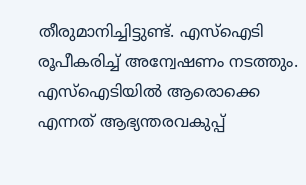തീരുമാനിച്ചിട്ടുണ്ട്. എസ്‌ഐടി രൂപീകരിച്ച് അന്വേഷണം നടത്തും. എസ്‌ഐടിയില്‍ ആരൊക്കെ എന്നത് ആഭ്യന്തരവകുപ്പ്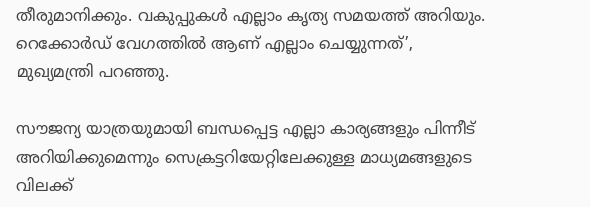തീരുമാനിക്കും. വകുപ്പുകള്‍ എല്ലാം കൃത്യ സമയത്ത് അറിയും. റെക്കോര്‍ഡ് വേഗത്തില്‍ ആണ് എല്ലാം ചെയ്യുന്നത്’, മുഖ്യമന്ത്രി പറഞ്ഞു.

സൗജന്യ യാത്രയുമായി ബന്ധപ്പെട്ട എല്ലാ കാര്യങ്ങളും പിന്നീട് അറിയിക്കുമെന്നും സെക്രട്ടറിയേറ്റിലേക്കുള്ള മാധ്യമങ്ങളുടെ വിലക്ക്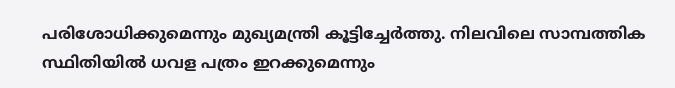പരിശോധിക്കുമെന്നും മുഖ്യമന്ത്രി കൂട്ടിച്ചേര്‍ത്തു. നിലവിലെ സാമ്പത്തിക സ്ഥിതിയില്‍ ധവള പത്രം ഇറക്കുമെന്നും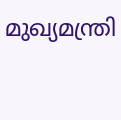മുഖ്യമന്ത്രി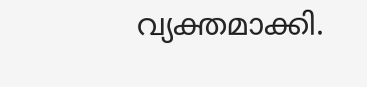വ്യക്തമാക്കി.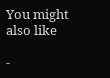You might also like

-